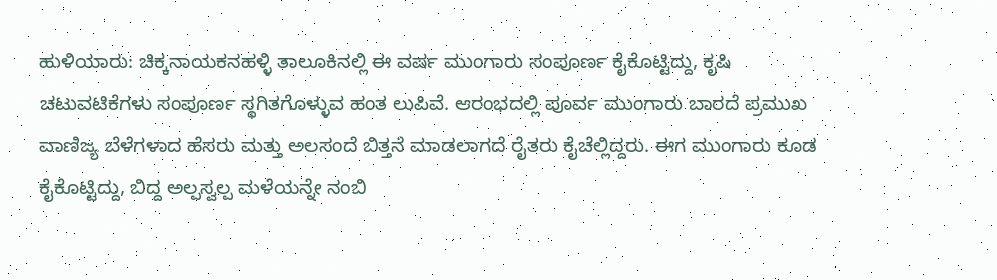ಹುಳಿಯಾರು: ಚಿಕ್ಕನಾಯಕನಹಳ್ಳಿ ತಾಲೂಕಿನಲ್ಲಿ ಈ ವರ್ಷ ಮುಂಗಾರು ಸಂಪೂರ್ಣ ಕೈಕೊಟ್ಟಿದ್ದು, ಕೃಷಿ ಚಟುವಟಿಕೆಗಳು ಸಂಪೂರ್ಣ ಸ್ಥಗಿತಗೊಳ್ಳುವ ಹಂತ ಲುಪಿವೆ. ಆರಂಭದಲ್ಲಿ ಪೂರ್ವ ಮುಂಗಾರು ಬಾರದೆ ಪ್ರಮುಖ ವಾಣಿಜ್ಯ ಬೆಳೆಗಳಾದ ಹೆಸರು ಮತ್ತು ಅಲಸಂದೆ ಬಿತ್ತನೆ ಮಾಡಲಾಗದೆ ರೈತರು ಕೈಚೆಲ್ಲಿದ್ದರು. ಈಗ ಮುಂಗಾರು ಕೂಡ ಕೈಕೊಟ್ಟಿದ್ದು, ಬಿದ್ದ ಅಲ್ಪಸ್ವಲ್ಪ ಮಳೆಯನ್ನೇ ನಂಬಿ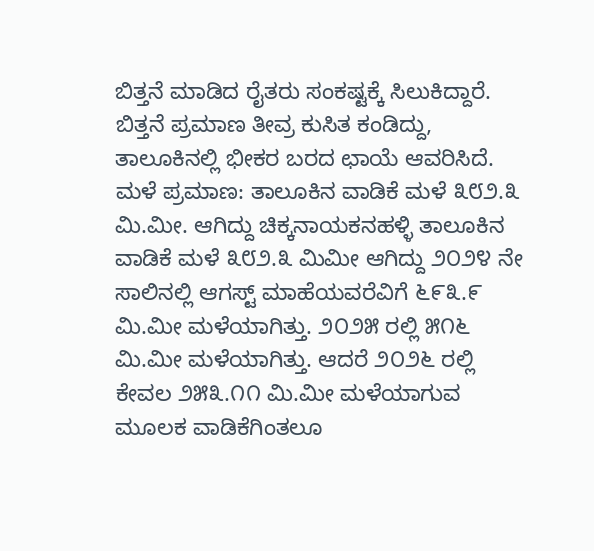ಬಿತ್ತನೆ ಮಾಡಿದ ರೈತರು ಸಂಕಷ್ಟಕ್ಕೆ ಸಿಲುಕಿದ್ದಾರೆ. ಬಿತ್ತನೆ ಪ್ರಮಾಣ ತೀವ್ರ ಕುಸಿತ ಕಂಡಿದ್ದು, ತಾಲೂಕಿನಲ್ಲಿ ಭೀಕರ ಬರದ ಛಾಯೆ ಆವರಿಸಿದೆ.
ಮಳೆ ಪ್ರಮಾಣ: ತಾಲೂಕಿನ ವಾಡಿಕೆ ಮಳೆ ೩೮೨.೩ ಮಿ.ಮೀ. ಆಗಿದ್ದು ಚಿಕ್ಕನಾಯಕನಹಳ್ಳಿ ತಾಲೂಕಿನ ವಾಡಿಕೆ ಮಳೆ ೩೮೨.೩ ಮಿಮೀ ಆಗಿದ್ದು ೨೦೨೪ ನೇ ಸಾಲಿನಲ್ಲಿ ಆಗಸ್ಟ್ ಮಾಹೆಯವರೆವಿಗೆ ೬೯೩.೯ ಮಿ.ಮೀ ಮಳೆಯಾಗಿತ್ತು. ೨೦೨೫ ರಲ್ಲಿ ೫೧೬ ಮಿ.ಮೀ ಮಳೆಯಾಗಿತ್ತು. ಆದರೆ ೨೦೨೬ ರಲ್ಲಿ ಕೇವಲ ೨೫೩.೧೧ ಮಿ.ಮೀ ಮಳೆಯಾಗುವ ಮೂಲಕ ವಾಡಿಕೆಗಿಂತಲೂ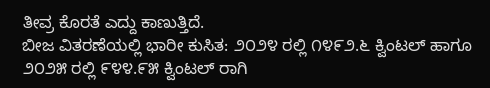ತೀವ್ರ ಕೊರತೆ ಎದ್ದು ಕಾಣುತ್ತಿದೆ.
ಬೀಜ ವಿತರಣೆಯಲ್ಲಿ ಭಾರೀ ಕುಸಿತ: ೨೦೨೪ ರಲ್ಲಿ ೧೪೯೨.೬ ಕ್ವಿಂಟಲ್ ಹಾಗೂ ೨೦೨೫ ರಲ್ಲಿ ೯೪೪.೯೫ ಕ್ವಿಂಟಲ್ ರಾಗಿ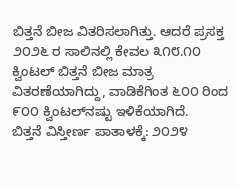ಬಿತ್ತನೆ ಬೀಜ ವಿತರಿಸಲಾಗಿತ್ತು. ಆದರೆ ಪ್ರಸಕ್ತ ೨೦೨೬ ರ ಸಾಲಿನಲ್ಲಿ ಕೇವಲ ೩೧೮.೧೦ ಕ್ವಿಂಟಲ್ ಬಿತ್ತನೆ ಬೀಜ ಮಾತ್ರ ವಿತರಣೆಯಾಗಿದ್ದು, ವಾಡಿಕೆಗಿಂತ ೬೦೦ ರಿಂದ ೯೦೦ ಕ್ವಿಂಟಲ್‌ನಷ್ಟು ಇಳಿಕೆಯಾಗಿದೆ.
ಬಿತ್ತನೆ ವಿಸ್ತೀರ್ಣ ಪಾತಾಳಕ್ಕೆ: ೨೦೨೪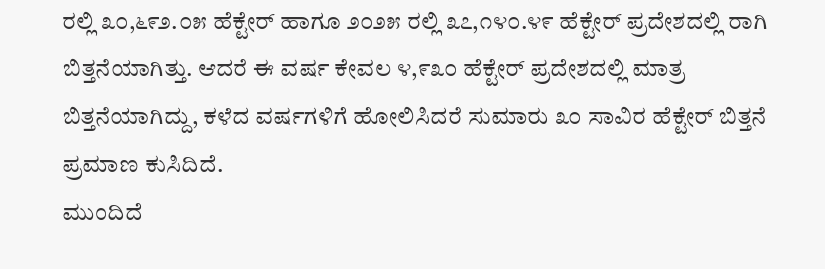ರಲ್ಲಿ ೩೦,೬೯೨.೦೫ ಹೆಕ್ಟೇರ್ ಹಾಗೂ ೨೦೨೫ ರಲ್ಲಿ ೩೭,೧೪೦.೪೯ ಹೆಕ್ಟೇರ್ ಪ್ರದೇಶದಲ್ಲಿ ರಾಗಿ ಬಿತ್ತನೆಯಾಗಿತ್ತು. ಆದರೆ ಈ ವರ್ಷ ಕೇವಲ ೪,೯೩೦ ಹೆಕ್ಟೇರ್ ಪ್ರದೇಶದಲ್ಲಿ ಮಾತ್ರ ಬಿತ್ತನೆಯಾಗಿದ್ದು, ಕಳೆದ ವರ್ಷಗಳಿಗೆ ಹೋಲಿಸಿದರೆ ಸುಮಾರು ೩೦ ಸಾವಿರ ಹೆಕ್ಟೇರ್ ಬಿತ್ತನೆ ಪ್ರಮಾಣ ಕುಸಿದಿದೆ.
ಮುಂದಿದೆ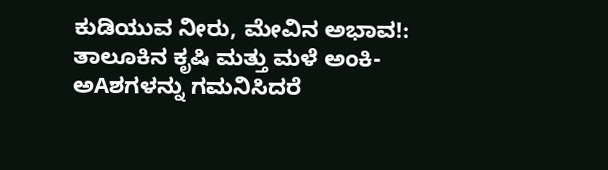ಕುಡಿಯುವ ನೀರು, ಮೇವಿನ ಅಭಾವ!: ತಾಲೂಕಿನ ಕೃಷಿ ಮತ್ತು ಮಳೆ ಅಂಕಿ-ಅAಶಗಳನ್ನು ಗಮನಿಸಿದರೆ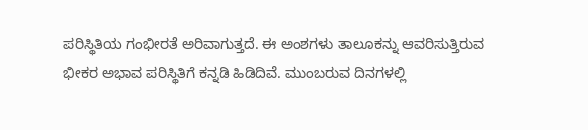ಪರಿಸ್ಥಿತಿಯ ಗಂಭೀರತೆ ಅರಿವಾಗುತ್ತದೆ. ಈ ಅಂಶಗಳು ತಾಲೂಕನ್ನು ಆವರಿಸುತ್ತಿರುವ ಭೀಕರ ಅಭಾವ ಪರಿಸ್ಥಿತಿಗೆ ಕನ್ನಡಿ ಹಿಡಿದಿವೆ. ಮುಂಬರುವ ದಿನಗಳಲ್ಲಿ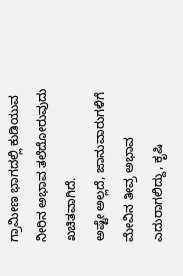ಗ್ರಾಮೀಣ ಭಾಗದಲ್ಲಿ ಕುಡಿಯುವ ನೀರಿನ ಅಭಾವ ತಲೆದೋರುವುದು ಖಚಿತವಾಗಿದೆ.
ಅಷ್ಟೇ ಅಲ್ಲದೆ, ಜಾನುವಾರುಗಳಿಗೆ ಮೇವಿನ ತೀವ್ರ ಅಭಾವ ಎದುರಾಗಲಿದ್ದು, ಕೃಷಿ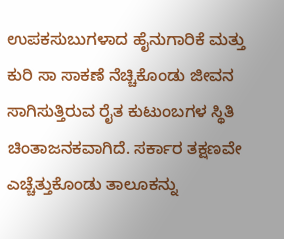ಉಪಕಸುಬುಗಳಾದ ಹೈನುಗಾರಿಕೆ ಮತ್ತು ಕುರಿ ಸಾ ಸಾಕಣೆ ನೆಚ್ಚಿಕೊಂಡು ಜೀವನ ಸಾಗಿಸುತ್ತಿರುವ ರೈತ ಕುಟುಂಬಗಳ ಸ್ಥಿತಿ ಚಿಂತಾಜನಕವಾಗಿದೆ. ಸರ್ಕಾರ ತಕ್ಷಣವೇ ಎಚ್ಚೆತ್ತುಕೊಂಡು ತಾಲೂಕನ್ನು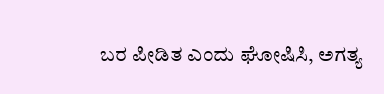ಬರ ಪೀಡಿತ ಎಂದು ಘೋಷಿಸಿ, ಅಗತ್ಯ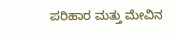ಪರಿಹಾರ ಮತ್ತು ಮೇವಿನ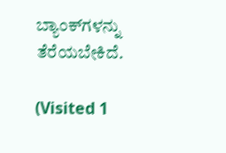ಬ್ಯಾಂಕ್‌ಗಳನ್ನು ತೆರೆಯಬೇಕಿದೆ.

(Visited 1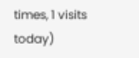times, 1 visits today)